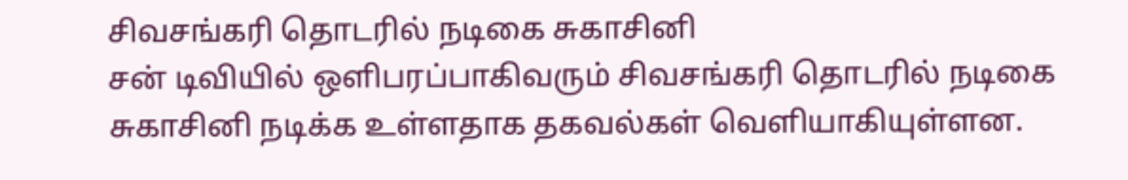சிவசங்கரி தொடரில் நடிகை சுகாசினி
சன் டிவியில் ஒளிபரப்பாகிவரும் சிவசங்கரி தொடரில் நடிகை சுகாசினி நடிக்க உள்ளதாக தகவல்கள் வெளியாகியுள்ளன.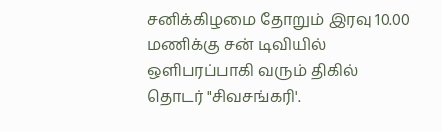சனிக்கிழமை தோறும் இரவு 10.00 மணிக்கு சன் டிவியில் ஒளிபரப்பாகி வரும் திகில் தொடர் "சிவசங்கரி'.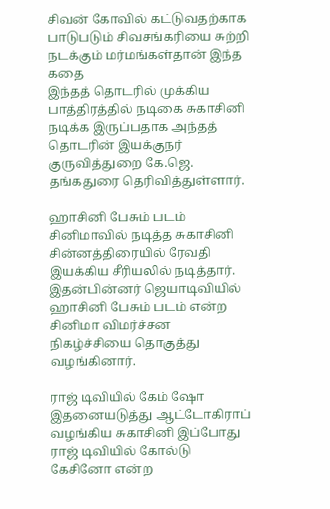சிவன் கோவில் கட்டுவதற்காக பாடுபடும் சிவசங்கரியை சுற்றி நடக்கும் மர்மங்கள்தான் இந்த கதை
இந்தத் தொடரில் முக்கிய பாத்திரத்தில் நடிகை சுகாசினி நடிக்க இருப்பதாக அந்தத் தொடரின் இயக்குநர் குருவித்துறை கே.ஜெ. தங்கதுரை தெரிவித்துள்ளார்.

ஹாசினி பேசும் படம்
சினிமாவில் நடித்த சுகாசினி சின்னத்திரையில் ரேவதி இயக்கிய சீரியலில் நடித்தார். இதன்பின்னர் ஜெயாடிவியில் ஹாசினி பேசும் படம் என்ற சினிமா விமர்ச்சன நிகழ்ச்சியை தொகுத்து வழங்கினார்.

ராஜ் டிவியில் கேம் ஷோ
இதனையடுத்து ஆட்டோகிராப் வழங்கிய சுகாசினி இப்போது ராஜ் டிவியில் கோல்டு கேசினோ என்ற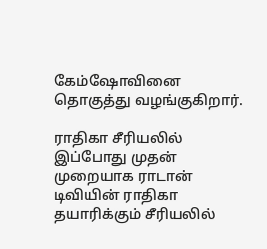கேம்ஷோவினை தொகுத்து வழங்குகிறார்.

ராதிகா சீரியலில்
இப்போது முதன் முறையாக ராடான் டிவியின் ராதிகா தயாரிக்கும் சீரியலில்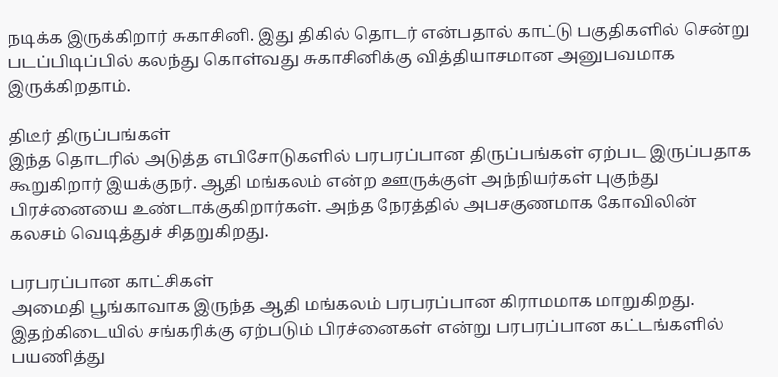நடிக்க இருக்கிறார் சுகாசினி. இது திகில் தொடர் என்பதால் காட்டு பகுதிகளில் சென்று படப்பிடிப்பில் கலந்து கொள்வது சுகாசினிக்கு வித்தியாசமான அனுபவமாக இருக்கிறதாம்.

திடீர் திருப்பங்கள்
இந்த தொடரில் அடுத்த எபிசோடுகளில் பரபரப்பான திருப்பங்கள் ஏற்பட இருப்பதாக கூறுகிறார் இயக்குநர். ஆதி மங்கலம் என்ற ஊருக்குள் அந்நியர்கள் புகுந்து பிரச்னையை உண்டாக்குகிறார்கள். அந்த நேரத்தில் அபசகுணமாக கோவிலின் கலசம் வெடித்துச் சிதறுகிறது.

பரபரப்பான காட்சிகள்
அமைதி பூங்காவாக இருந்த ஆதி மங்கலம் பரபரப்பான கிராமமாக மாறுகிறது. இதற்கிடையில் சங்கரிக்கு ஏற்படும் பிரச்னைகள் என்று பரபரப்பான கட்டங்களில் பயணித்து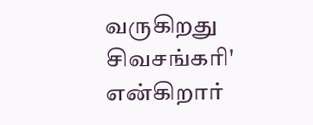வருகிறது சிவசங்கரி' என்கிறார்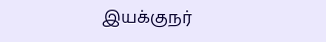இயக்குநர்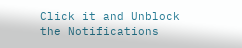Click it and Unblock the Notifications